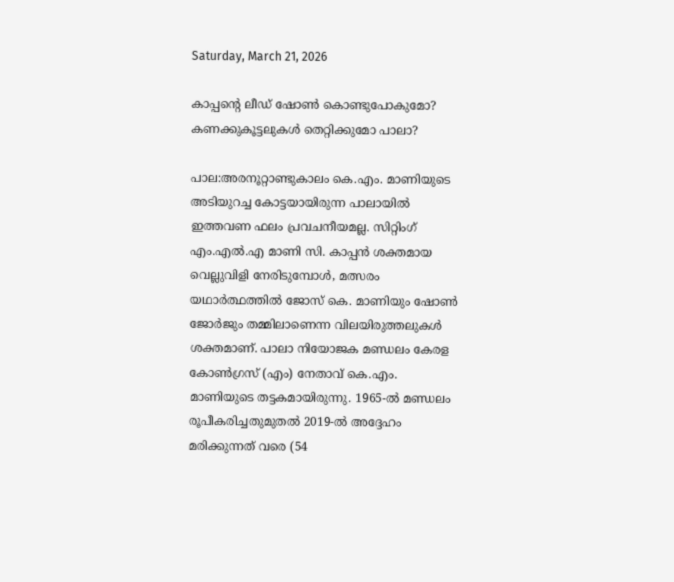Saturday, March 21, 2026

കാപ്പന്റെ ലീഡ് ഷോൺ കൊണ്ടുപോകുമോ? കണക്കുകൂട്ടലുകൾ തെറ്റിക്കുമോ പാലാ?

പാല:അരനൂറ്റാണ്ടുകാലം കെ.എം. മാണിയുടെ അടിയുറച്ച കോട്ടയായിരുന്ന പാലായിൽ ഇത്തവണ ഫലം പ്രവചനീയമല്ല. സിറ്റിംഗ് എം.എൽ.എ മാണി സി. കാപ്പൻ ശക്തമായ വെല്ലുവിളി നേരിടുമ്പോൾ, മത്സരം യഥാർത്ഥത്തിൽ ജോസ് കെ. മാണിയും ഷോൺ ജോർജും തമ്മിലാണെന്ന വിലയിരുത്തലുകൾ ശക്തമാണ്. പാലാ നിയോജക മണ്ഡലം കേരള കോൺഗ്രസ് (എം) നേതാവ് കെ.എം. മാണിയുടെ തട്ടകമായിരുന്നു. 1965-ൽ മണ്ഡലം രൂപീകരിച്ചതുമുതൽ 2019-ൽ അദ്ദേഹം മരിക്കുന്നത് വരെ (54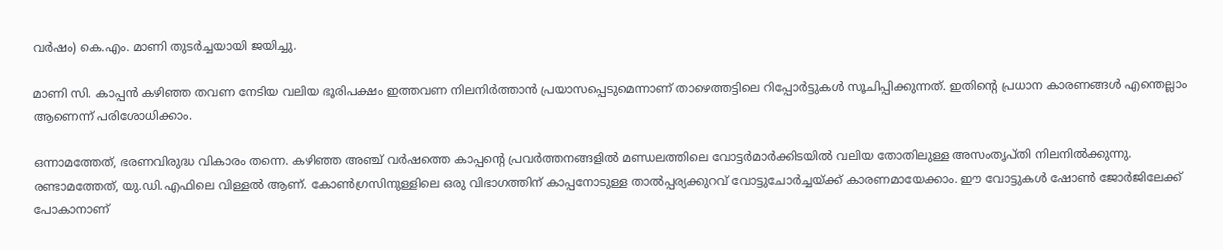വർഷം) കെ.എം. മാണി തുടർച്ചയായി ജയിച്ചു.

മാണി സി. കാപ്പൻ കഴിഞ്ഞ തവണ നേടിയ വലിയ ഭൂരിപക്ഷം ഇത്തവണ നിലനിർത്താൻ പ്രയാസപ്പെടുമെന്നാണ് താഴെത്തട്ടിലെ റിപ്പോർട്ടുകൾ സൂചിപ്പിക്കുന്നത്. ഇതിന്റെ പ്രധാന കാരണങ്ങൾ എന്തെല്ലാം ആണെന്ന് പരിശോധിക്കാം.

ഒന്നാമത്തേത്, ഭരണവിരുദ്ധ വികാരം തന്നെ. കഴിഞ്ഞ അഞ്ച് വർഷത്തെ കാപ്പന്റെ പ്രവർത്തനങ്ങളിൽ മണ്ഡലത്തിലെ വോട്ടർമാർക്കിടയിൽ വലിയ തോതിലുള്ള അസംതൃപ്തി നിലനിൽക്കുന്നു. രണ്ടാമത്തേത്, യു.ഡി.എഫിലെ വിള്ളൽ ആണ്. കോൺഗ്രസിനുള്ളിലെ ഒരു വിഭാഗത്തിന് കാപ്പനോടുള്ള താൽപ്പര്യക്കുറവ് വോട്ടുചോർച്ചയ്ക്ക് കാരണമായേക്കാം. ഈ വോട്ടുകൾ ഷോൺ ജോർജിലേക്ക് പോകാനാണ്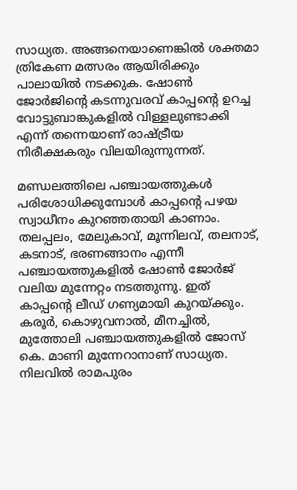സാധ്യത. അങ്ങനെയാണെങ്കിൽ ശക്തമാ ത്രികേണ മത്സരം ആയിരിക്കും പാലായിൽ നടക്കുക. ഷോൺ ജോർജിന്റെ കടന്നുവരവ് കാപ്പന്റെ ഉറച്ച വോട്ടുബാങ്കുകളിൽ വിള്ളലുണ്ടാക്കി എന്ന് തന്നെയാണ് രാഷ്ട്രീയ നിരീക്ഷകരും വിലയിരുന്നുന്നത്.

മണ്ഡലത്തിലെ പഞ്ചായത്തുകൾ പരിശോധിക്കുമ്പോൾ കാപ്പന്റെ പഴയ സ്വാധീനം കുറഞ്ഞതായി കാണാം. തലപ്പലം, മേലുകാവ്, മൂന്നിലവ്, തലനാട്, കടനാട്, ഭരണങ്ങാനം എന്നീ പഞ്ചായത്തുകളിൽ ഷോൺ ജോർജ് വലിയ മുന്നേറ്റം നടത്തുന്നു. ഇത് കാപ്പന്റെ ലീഡ് ഗണ്യമായി കുറയ്ക്കും. കരൂർ, കൊഴുവനാൽ, മീനച്ചിൽ, മുത്തോലി പഞ്ചായത്തുകളിൽ ജോസ് കെ. മാണി മുന്നേറാനാണ് സാധ്യത. നിലവിൽ രാമപുരം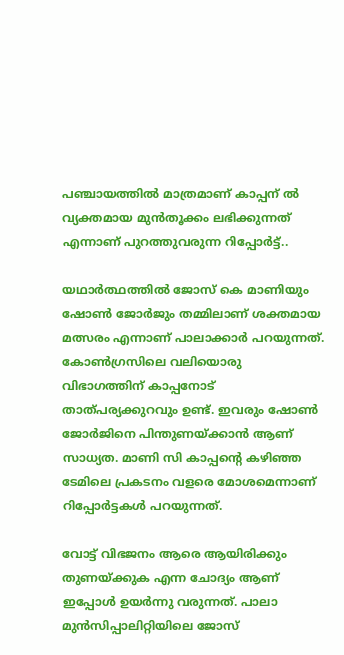പഞ്ചായത്തിൽ മാത്രമാണ് കാപ്പന് ൽ വ്യക്തമായ മുൻതൂക്കം ലഭിക്കുന്നത് എന്നാണ് പുറത്തുവരുന്ന റിപ്പോർട്ട്..

യഥാർത്ഥത്തിൽ ജോസ് കെ മാണിയും ഷോൺ ജോർജും തമ്മിലാണ് ശക്തമായ മത്സരം എന്നാണ് പാലാക്കാർ പറയുന്നത്. കോൺഗ്രസിലെ വലിയൊരു വിഭാഗത്തിന് കാപ്പനോട് താത്പര്യക്കുറവും ഉണ്ട്. ഇവരും ഷോൺ ജോർജിനെ പിന്തുണയ്ക്കാൻ ആണ് സാധ്യത. മാണി സി കാപ്പൻ്റെ കഴിഞ്ഞ ടേമിലെ പ്രകടനം വളരെ മോശമെന്നാണ് റിപ്പോർട്ടകൾ പറയുന്നത്.

വോട്ട് വിഭജനം ആരെ ആയിരിക്കും തുണയ്ക്കുക എന്ന ചോദ്യം ആണ് ഇപ്പോൾ ഉയർന്നു വരുന്നത്. പാലാ മുൻസിപ്പാലിറ്റിയിലെ ജോസ്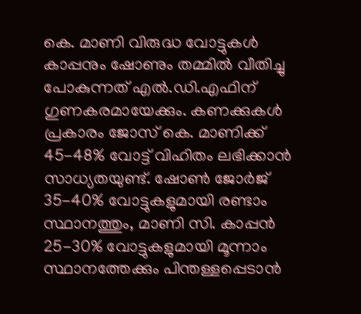കെ. മാണി വിരുദ്ധ വോട്ടുകൾ കാപ്പനും ഷോണും തമ്മിൽ വീതിച്ചു പോകുന്നത് എൽ.ഡി.എഫിന് ഗുണകരമായേക്കും. കണക്കുകൾ പ്രകാരം ജോസ് കെ. മാണിക്ക് 45-48% വോട്ട് വിഹിതം ലഭിക്കാൻ സാധ്യതയുണ്ട്. ഷോൺ ജോർജ് 35-40% വോട്ടുകളുമായി രണ്ടാം സ്ഥാനത്തും, മാണി സി. കാപ്പൻ 25-30% വോട്ടുകളുമായി മൂന്നാം സ്ഥാനത്തേക്കും പിന്തള്ളപ്പെടാൻ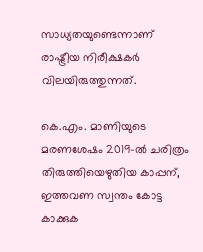സാധ്യതയുണ്ടെന്നാണ് രാഷ്ട്രീയ നിരീക്ഷകർ വിലയിരുത്തുന്നത്.

കെ.എം. മാണിയുടെ മരണശേഷം 2019-ൽ ചരിത്രം തിരുത്തിയെഴുതിയ കാപ്പന്, ഇത്തവണ സ്വന്തം കോട്ട കാക്കുക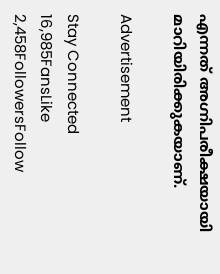എന്നത് അഗ്നിപരീക്ഷയായി മാറിയിരിക്കുകയാണ്.

Advertisement

Stay Connected
16,985FansLike
2,458FollowersFollow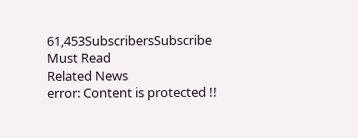61,453SubscribersSubscribe
Must Read
Related News
error: Content is protected !!